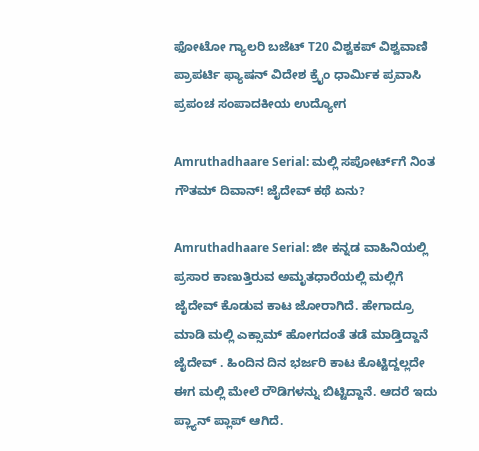ಫೋಟೋ ಗ್ಯಾಲರಿ ಬಜೆಟ್ T20 ವಿಶ್ವಕಪ್ ವಿಶ್ವವಾಣಿ ಪ್ರಾಪರ್ಟಿ ಫ್ಯಾಷನ್ ವಿದೇಶ ಕ್ರೈಂ ಧಾರ್ಮಿಕ ಪ್ರವಾಸಿ ಪ್ರಪಂಚ ಸಂಪಾದಕೀಯ ಉದ್ಯೋಗ

Amruthadhaare Serial: ಮಲ್ಲಿ ಸಪೋರ್ಟ್‌ಗೆ ನಿಂತ ಗೌತಮ್ ದಿವಾನ್! ಜೈದೇವ್‌ ಕಥೆ ಏನು?

Amruthadhaare Serial: ಜೀ ಕನ್ನಡ ವಾಹಿನಿಯಲ್ಲಿ ಪ್ರಸಾರ ಕಾಣುತ್ತಿರುವ ಅಮೃತಧಾರೆಯಲ್ಲಿ ಮಲ್ಲಿಗೆ ಜೈದೇವ್‌ ಕೊಡುವ ಕಾಟ ಜೋರಾಗಿದೆ. ಹೇಗಾದ್ರೂ ಮಾಡಿ ಮಲ್ಲಿ ಎಕ್ಸಾಮ್‌ ಹೋಗದಂತೆ ತಡೆ ಮಾಡ್ತಿದ್ದಾನೆ ಜೈದೇವ್‌ . ಹಿಂದಿನ ದಿನ ಭರ್ಜರಿ ಕಾಟ ಕೊಟ್ಟಿದ್ದಲ್ಲದೇ ಈಗ ಮಲ್ಲಿ ಮೇಲೆ ರೌಡಿಗಳನ್ನು ಬಿಟ್ಟಿದ್ದಾನೆ. ಆದರೆ ಇದು ಪ್ಲ್ಯಾನ್‌ ಪ್ಲಾಪ್‌ ಆಗಿದೆ.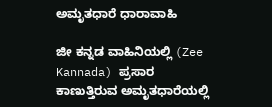ಅಮೃತಧಾರೆ ಧಾರಾವಾಹಿ

ಜೀ ಕನ್ನಡ ವಾಹಿನಿಯಲ್ಲಿ (Zee Kannada) ಪ್ರಸಾರ ಕಾಣುತ್ತಿರುವ ಅಮೃತಧಾರೆಯಲ್ಲಿ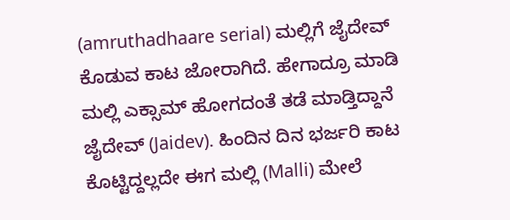(amruthadhaare serial) ಮಲ್ಲಿಗೆ ಜೈದೇವ್‌ ಕೊಡುವ ಕಾಟ ಜೋರಾಗಿದೆ. ಹೇಗಾದ್ರೂ ಮಾಡಿ ಮಲ್ಲಿ ಎಕ್ಸಾಮ್‌ ಹೋಗದಂತೆ ತಡೆ ಮಾಡ್ತಿದ್ದಾನೆ ಜೈದೇವ್‌ (Jaidev). ಹಿಂದಿನ ದಿನ ಭರ್ಜರಿ ಕಾಟ ಕೊಟ್ಟಿದ್ದಲ್ಲದೇ ಈಗ ಮಲ್ಲಿ (Malli) ಮೇಲೆ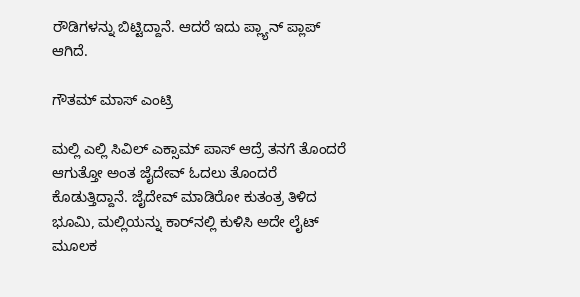ರೌಡಿಗಳನ್ನು ಬಿಟ್ಟಿದ್ದಾನೆ. ಆದರೆ ಇದು ಪ್ಲ್ಯಾನ್‌ ಪ್ಲಾಪ್‌ ಆಗಿದೆ.

ಗೌತಮ್‌ ಮಾಸ್‌ ಎಂಟ್ರಿ

ಮಲ್ಲಿ ಎಲ್ಲಿ ಸಿವಿಲ್‌ ಎಕ್ಸಾಮ್‌ ಪಾಸ್‌ ಆದ್ರೆ ತನಗೆ ತೊಂದರೆ ಆಗುತ್ತೋ ಅಂತ ಜೈದೇವ್‌ ಓದಲು ತೊಂದರೆ ಕೊಡುತ್ತಿದ್ದಾನೆ. ಜೈದೇವ್‌ ಮಾಡಿರೋ ಕುತಂತ್ರ ತಿಳಿದ ಭೂಮಿ, ಮಲ್ಲಿಯನ್ನು ಕಾರ್‌ನಲ್ಲಿ ಕುಳಿಸಿ ಅದೇ ಲೈಟ್‌ ಮೂಲಕ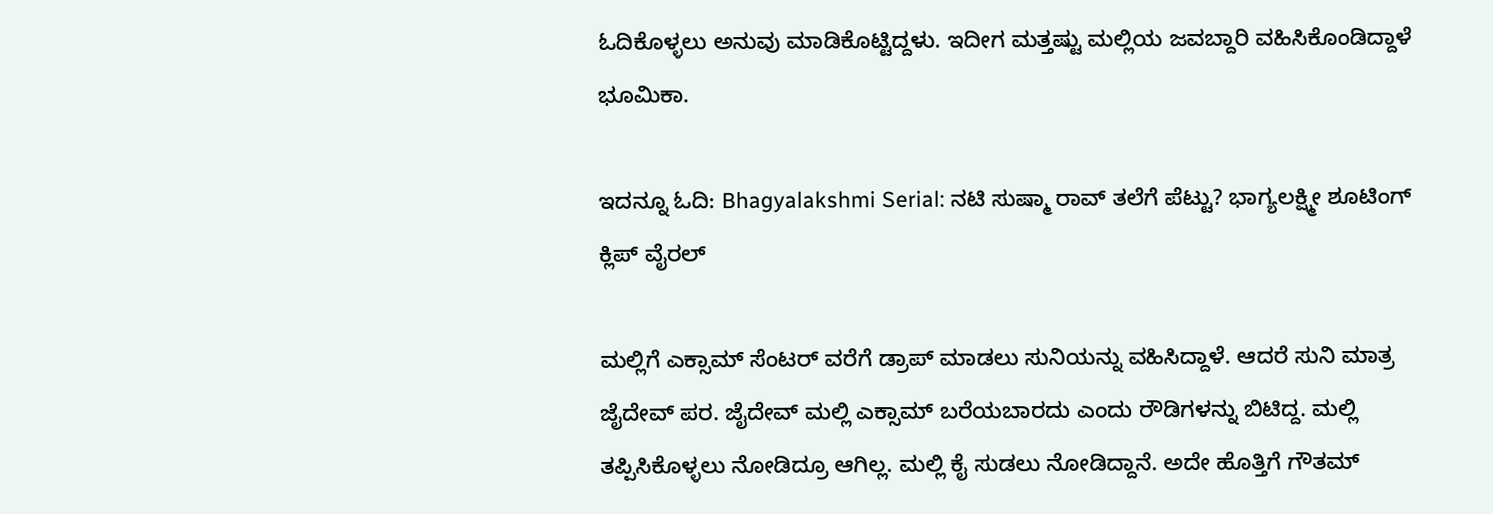ಓದಿಕೊಳ್ಳಲು ಅನುವು ಮಾಡಿಕೊಟ್ಟಿದ್ದಳು. ಇದೀಗ ಮತ್ತಷ್ಟು ಮಲ್ಲಿಯ ಜವಬ್ದಾರಿ ವಹಿಸಿಕೊಂಡಿದ್ದಾಳೆ ಭೂಮಿಕಾ.

ಇದನ್ನೂ ಓದಿ: Bhagyalakshmi Serial: ನಟಿ ಸುಷ್ಮಾ ರಾವ್ ತಲೆಗೆ ಪೆಟ್ಟು? ಭಾಗ್ಯಲಕ್ಷ್ಮೀ ಶೂಟಿಂಗ್ ಕ್ಲಿಪ್‌ ವೈರಲ್‌

ಮಲ್ಲಿಗೆ ಎಕ್ಸಾಮ್‌ ಸೆಂಟರ್‌ ವರೆಗೆ ಡ್ರಾಪ್‌ ಮಾಡಲು ಸುನಿಯನ್ನು ವಹಿಸಿದ್ದಾಳೆ. ಆದರೆ ಸುನಿ ಮಾತ್ರ ಜೈದೇವ್‌ ಪರ. ಜೈದೇವ್‌ ಮಲ್ಲಿ ಎಕ್ಸಾಮ್‌ ಬರೆಯಬಾರದು ಎಂದು ರೌಡಿಗಳನ್ನು ಬಿಟಿದ್ದ. ಮಲ್ಲಿ ತಪ್ಪಿಸಿಕೊಳ್ಳಲು ನೋಡಿದ್ರೂ ಆಗಿಲ್ಲ. ಮಲ್ಲಿ ಕೈ ಸುಡಲು ನೋಡಿದ್ದಾನೆ. ಅದೇ ಹೊತ್ತಿಗೆ ಗೌತಮ್‌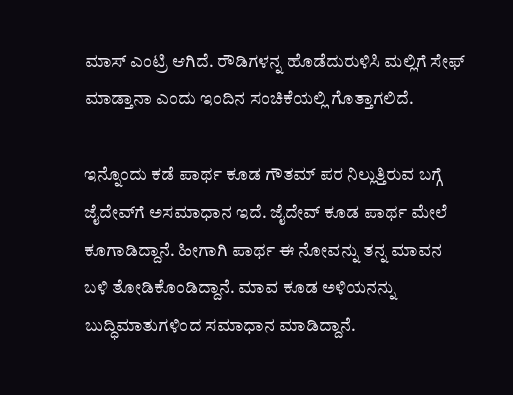ಮಾಸ್‌ ಎಂಟ್ರಿ ಆಗಿದೆ. ರೌಡಿಗಳನ್ನ ಹೊಡೆದುರುಳಿಸಿ ಮಲ್ಲಿಗೆ ಸೇಫ್‌ ಮಾಡ್ತಾನಾ ಎಂದು ಇಂದಿನ ಸಂಚಿಕೆಯಲ್ಲಿ ಗೊತ್ತಾಗಲಿದೆ.

ಇನ್ನೊಂದು ಕಡೆ ಪಾರ್ಥ ಕೂಡ ಗೌತಮ್‌ ಪರ ನಿಲ್ಲುತ್ತಿರುವ ಬಗ್ಗೆ ಜೈದೇವ್‌ಗೆ ಅಸಮಾಧಾನ ಇದೆ. ಜೈದೇವ್‌ ಕೂಡ ಪಾರ್ಥ ಮೇಲೆ ಕೂಗಾಡಿದ್ದಾನೆ. ಹೀಗಾಗಿ ಪಾರ್ಥ ಈ ನೋವನ್ನು ತನ್ನ ಮಾವನ ಬಳಿ ತೋಡಿಕೊಂಡಿದ್ದಾನೆ. ಮಾವ ಕೂಡ ಅಳಿಯನನ್ನು ಬುದ್ಧಿಮಾತುಗಳಿಂದ ಸಮಾಧಾನ ಮಾಡಿದ್ದಾನೆ.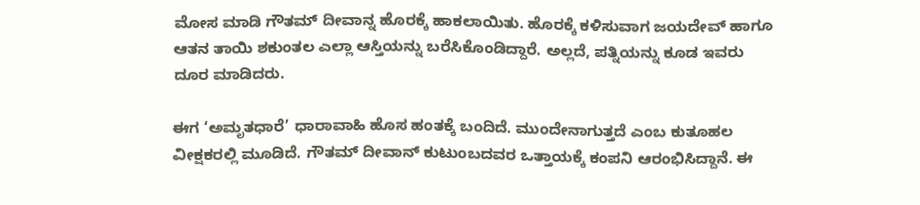ಮೋಸ ಮಾಡಿ ಗೌತಮ್ ದೀವಾನ್ನ ಹೊರಕ್ಕೆ ಹಾಕಲಾಯಿತು. ಹೊರಕ್ಕೆ ಕಳಿಸುವಾಗ ಜಯದೇವ್ ಹಾಗೂ ಆತನ ತಾಯಿ ಶಕುಂತಲ ಎಲ್ಲಾ ಆಸ್ತಿಯನ್ನು ಬರೆಸಿಕೊಂಡಿದ್ದಾರೆ. ಅಲ್ಲದೆ, ಪತ್ನಿಯನ್ನು ಕೂಡ ಇವರು ದೂರ ಮಾಡಿದರು.

ಈಗ ‘ಅಮೃತಧಾರೆ’ ಧಾರಾವಾಹಿ ಹೊಸ ಹಂತಕ್ಕೆ ಬಂದಿದೆ. ಮುಂದೇನಾಗುತ್ತದೆ ಎಂಬ ಕುತೂಹಲ ವೀಕ್ಷಕರಲ್ಲಿ ಮೂಡಿದೆ. ಗೌತಮ್ ದೀವಾನ್ ಕುಟುಂಬದವರ ಒತ್ತಾಯಕ್ಕೆ ಕಂಪನಿ ಆರಂಭಿಸಿದ್ದಾನೆ. ಈ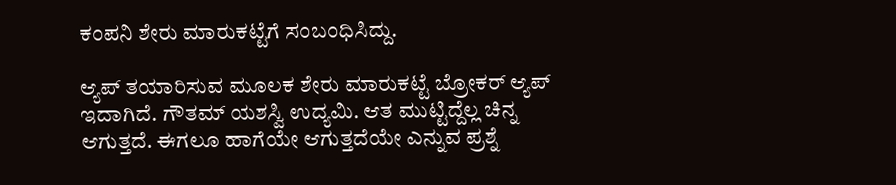ಕಂಪನಿ ಶೇರು ಮಾರುಕಟ್ಟೆಗೆ ಸಂಬಂಧಿಸಿದ್ದು.

ಆ್ಯಪ್ ತಯಾರಿಸುವ ಮೂಲಕ ಶೇರು ಮಾರುಕಟ್ಟೆ ಬ್ರೋಕರ್ ಆ್ಯಪ್ ಇದಾಗಿದೆ. ಗೌತಮ್ ಯಶಸ್ವಿ ಉದ್ಯಮಿ. ಆತ ಮುಟ್ಟಿದ್ದೆಲ್ಲ ಚಿನ್ನ ಆಗುತ್ತದೆ. ಈಗಲೂ ಹಾಗೆಯೇ ಆಗುತ್ತದೆಯೇ ಎನ್ನುವ ಪ್ರಶ್ನೆ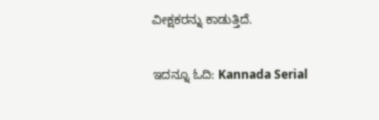ವೀಕ್ಷಕರನ್ನು ಕಾಡುತ್ತಿದೆ.

ಇದನ್ನೂ ಓದಿ: Kannada Serial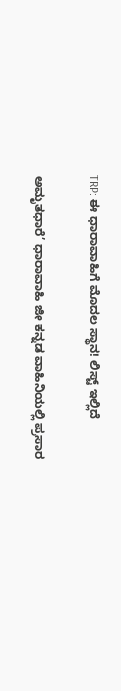TRP: ಈ ಧಾರಾವಾಹಿಗೆ ಮೊದಲ ಸ್ಥಾನ! ಲಿಸ್ಟ್‌ ಇಲ್ಲಿದೆ

ಅಮೃತಧಾರೆ’ ಧಾರಾವಾಹಿ ಜೀ ಕನ್ನಡ ವಾಹಿನಿಯಲ್ಲಿ ಪ್ರಸಾರ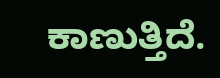ಕಾಣುತ್ತಿದೆ.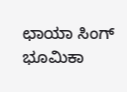ಛಾಯಾ ಸಿಂಗ್ ಭೂಮಿಕಾ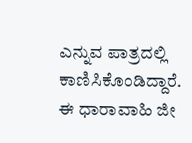ಎನ್ನುವ ಪಾತ್ರದಲ್ಲಿ ಕಾಣಿಸಿಕೊಂಡಿದ್ದಾರೆ. ಈ ಧಾರಾವಾಹಿ ಜೀ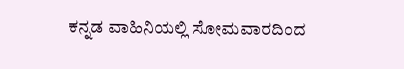ಕನ್ನಡ ವಾಹಿನಿಯಲ್ಲಿ ಸೋಮವಾರದಿಂದ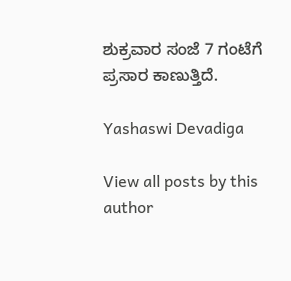ಶುಕ್ರವಾರ ಸಂಜೆ 7 ಗಂಟೆಗೆ ಪ್ರಸಾರ ಕಾಣುತ್ತಿದೆ.

Yashaswi Devadiga

View all posts by this author